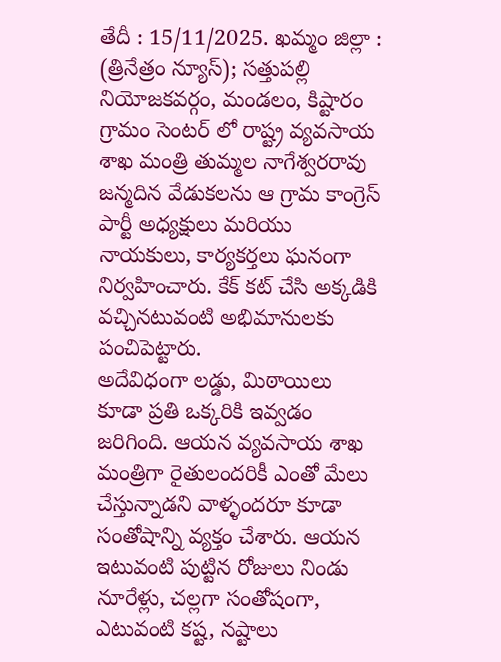తేదీ : 15/11/2025. ఖమ్మం జిల్లా : (త్రినేత్రం న్యూస్); సత్తుపల్లి నియోజకవర్గం, మండలం, కిష్టారం గ్రామం సెంటర్ లో రాష్ట్ర వ్యవసాయ శాఖ మంత్రి తుమ్మల నాగేశ్వరరావు జన్మదిన వేడుకలను ఆ గ్రామ కాంగ్రెస్ పార్టీ అధ్యక్షులు మరియు నాయకులు, కార్యకర్తలు ఘనంగా నిర్వహించారు. కేక్ కట్ చేసి అక్కడికి వచ్చినటువంటి అభిమానులకు పంచిపెట్టారు.
అదేవిధంగా లడ్డు, మిఠాయిలు కూడా ప్రతి ఒక్కరికి ఇవ్వడం జరిగింది. ఆయన వ్యవసాయ శాఖ మంత్రిగా రైతులందరికీ ఎంతో మేలు చేస్తున్నాడని వాళ్ళందరూ కూడా సంతోషాన్ని వ్యక్తం చేశారు. ఆయన ఇటువంటి పుట్టిన రోజులు నిండు నూరేళ్లు, చల్లగా సంతోషంగా, ఎటువంటి కష్ట, నష్టాలు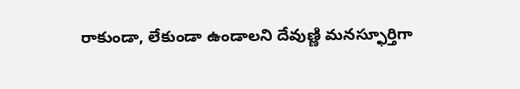రాకుండా, లేకుండా ఉండాలని దేవుణ్ణి మనస్ఫూర్తిగా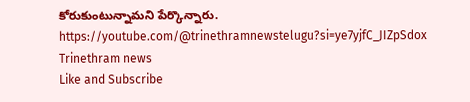కోరుకుంటున్నామని పేర్కొన్నారు.
https://youtube.com/@trinethramnewstelugu?si=ye7yjfC_JIZpSdox
Trinethram news
Like and Subscribe